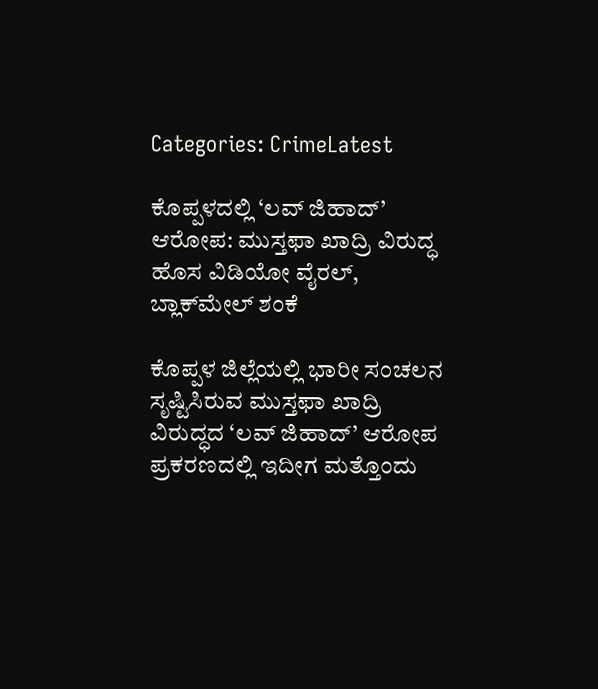Categories: CrimeLatest

ಕೊಪ್ಪಳದಲ್ಲಿ ‘ಲವ್ ಜಿಹಾದ್’ ಆರೋಪ: ಮುಸ್ತಫಾ ಖಾದ್ರಿ ವಿರುದ್ಧ ಹೊಸ ವಿಡಿಯೋ ವೈರಲ್, ಬ್ಲಾಕ್‌ಮೇಲ್ ಶಂಕೆ

ಕೊಪ್ಪಳ ಜಿಲ್ಲೆಯಲ್ಲಿ ಭಾರೀ ಸಂಚಲನ ಸೃಷ್ಟಿಸಿರುವ ಮುಸ್ತಫಾ ಖಾದ್ರಿ ವಿರುದ್ಧದ ‘ಲವ್ ಜಿಹಾದ್’ ಆರೋಪ ಪ್ರಕರಣದಲ್ಲಿ ಇದೀಗ ಮತ್ತೊಂದು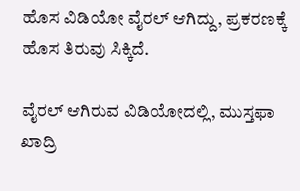ಹೊಸ ವಿಡಿಯೋ ವೈರಲ್ ಆಗಿದ್ದು, ಪ್ರಕರಣಕ್ಕೆ ಹೊಸ ತಿರುವು ಸಿಕ್ಕಿದೆ.

ವೈರಲ್ ಆಗಿರುವ ವಿಡಿಯೋದಲ್ಲಿ, ಮುಸ್ತಫಾ ಖಾದ್ರಿ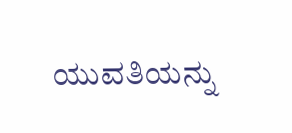ಯುವತಿಯನ್ನು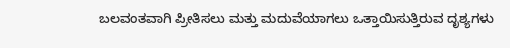ಬಲವಂತವಾಗಿ ಪ್ರೀತಿಸಲು ಮತ್ತು ಮದುವೆಯಾಗಲು ಒತ್ತಾಯಿಸುತ್ತಿರುವ ದೃಶ್ಯಗಳು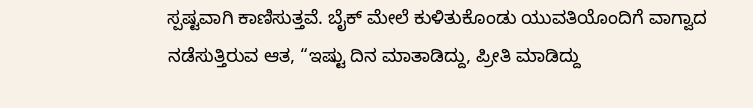ಸ್ಪಷ್ಟವಾಗಿ ಕಾಣಿಸುತ್ತವೆ. ಬೈಕ್ ಮೇಲೆ ಕುಳಿತುಕೊಂಡು ಯುವತಿಯೊಂದಿಗೆ ವಾಗ್ವಾದ ನಡೆಸುತ್ತಿರುವ ಆತ, “ಇಷ್ಟು ದಿನ ಮಾತಾಡಿದ್ದು, ಪ್ರೀತಿ ಮಾಡಿದ್ದು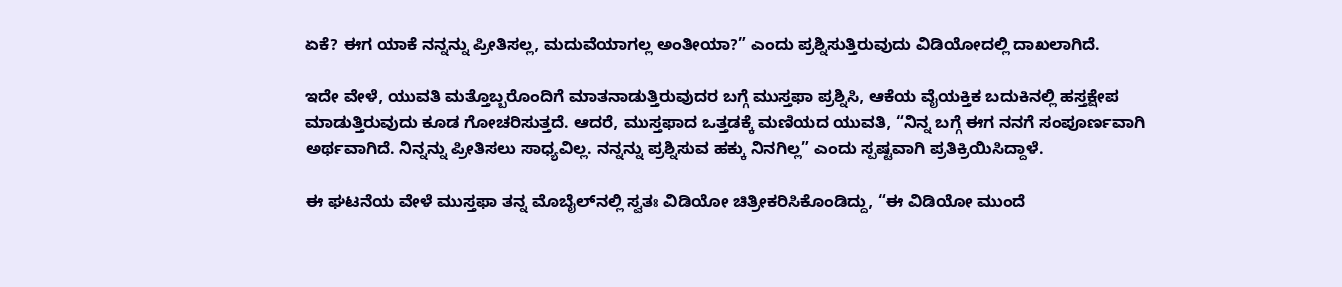ಏಕೆ? ಈಗ ಯಾಕೆ ನನ್ನನ್ನು ಪ್ರೀತಿಸಲ್ಲ, ಮದುವೆಯಾಗಲ್ಲ ಅಂತೀಯಾ?” ಎಂದು ಪ್ರಶ್ನಿಸುತ್ತಿರುವುದು ವಿಡಿಯೋದಲ್ಲಿ ದಾಖಲಾಗಿದೆ.

ಇದೇ ವೇಳೆ, ಯುವತಿ ಮತ್ತೊಬ್ಬರೊಂದಿಗೆ ಮಾತನಾಡುತ್ತಿರುವುದರ ಬಗ್ಗೆ ಮುಸ್ತಫಾ ಪ್ರಶ್ನಿಸಿ, ಆಕೆಯ ವೈಯಕ್ತಿಕ ಬದುಕಿನಲ್ಲಿ ಹಸ್ತಕ್ಷೇಪ ಮಾಡುತ್ತಿರುವುದು ಕೂಡ ಗೋಚರಿಸುತ್ತದೆ. ಆದರೆ, ಮುಸ್ತಫಾದ ಒತ್ತಡಕ್ಕೆ ಮಣಿಯದ ಯುವತಿ, “ನಿನ್ನ ಬಗ್ಗೆ ಈಗ ನನಗೆ ಸಂಪೂರ್ಣವಾಗಿ ಅರ್ಥವಾಗಿದೆ. ನಿನ್ನನ್ನು ಪ್ರೀತಿಸಲು ಸಾಧ್ಯವಿಲ್ಲ. ನನ್ನನ್ನು ಪ್ರಶ್ನಿಸುವ ಹಕ್ಕು ನಿನಗಿಲ್ಲ” ಎಂದು ಸ್ಪಷ್ಟವಾಗಿ ಪ್ರತಿಕ್ರಿಯಿಸಿದ್ದಾಳೆ.

ಈ ಘಟನೆಯ ವೇಳೆ ಮುಸ್ತಫಾ ತನ್ನ ಮೊಬೈಲ್‌ನಲ್ಲಿ ಸ್ವತಃ ವಿಡಿಯೋ ಚಿತ್ರೀಕರಿಸಿಕೊಂಡಿದ್ದು, “ಈ ವಿಡಿಯೋ ಮುಂದೆ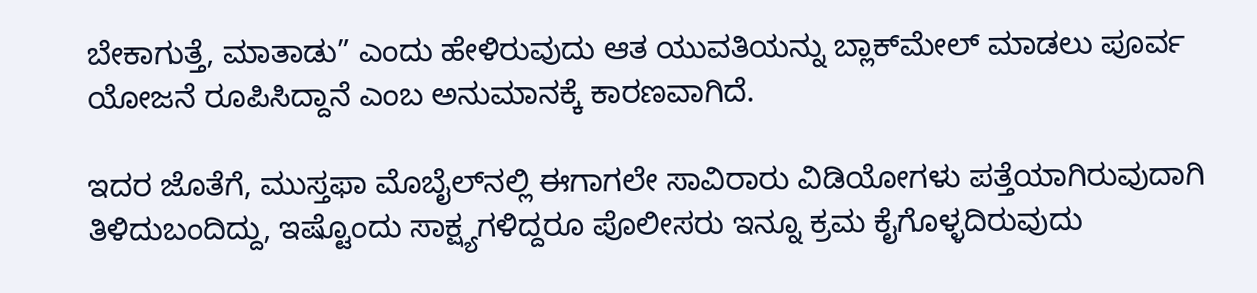ಬೇಕಾಗುತ್ತೆ, ಮಾತಾಡು” ಎಂದು ಹೇಳಿರುವುದು ಆತ ಯುವತಿಯನ್ನು ಬ್ಲಾಕ್‌ಮೇಲ್ ಮಾಡಲು ಪೂರ್ವ ಯೋಜನೆ ರೂಪಿಸಿದ್ದಾನೆ ಎಂಬ ಅನುಮಾನಕ್ಕೆ ಕಾರಣವಾಗಿದೆ.

ಇದರ ಜೊತೆಗೆ, ಮುಸ್ತಫಾ ಮೊಬೈಲ್‌ನಲ್ಲಿ ಈಗಾಗಲೇ ಸಾವಿರಾರು ವಿಡಿಯೋಗಳು ಪತ್ತೆಯಾಗಿರುವುದಾಗಿ ತಿಳಿದುಬಂದಿದ್ದು, ಇಷ್ಟೊಂದು ಸಾಕ್ಷ್ಯಗಳಿದ್ದರೂ ಪೊಲೀಸರು ಇನ್ನೂ ಕ್ರಮ ಕೈಗೊಳ್ಳದಿರುವುದು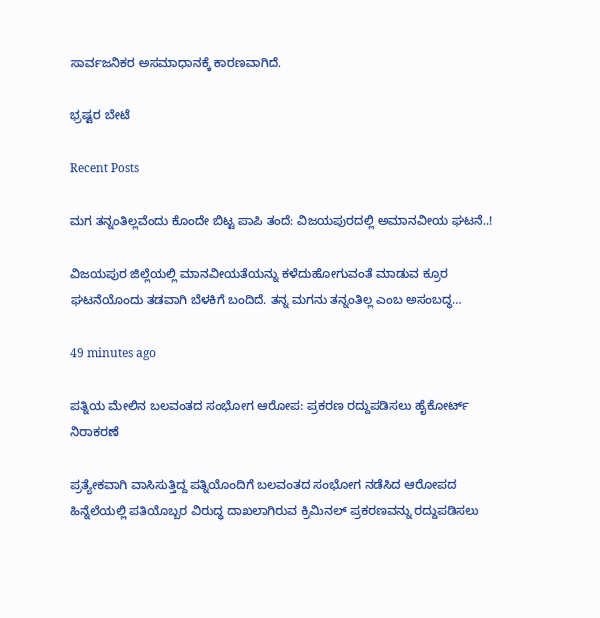ಸಾರ್ವಜನಿಕರ ಅಸಮಾಧಾನಕ್ಕೆ ಕಾರಣವಾಗಿದೆ.

ಭ್ರಷ್ಟರ ಬೇಟೆ

Recent Posts

ಮಗ ತನ್ನಂತಿಲ್ಲವೆಂದು ಕೊಂದೇ ಬಿಟ್ಟ ಪಾಪಿ ತಂದೆ: ವಿಜಯಪುರದಲ್ಲಿ ಅಮಾನವೀಯ ಘಟನೆ..!

ವಿಜಯಪುರ ಜಿಲ್ಲೆಯಲ್ಲಿ ಮಾನವೀಯತೆಯನ್ನು ಕಳೆದುಹೋಗುವಂತೆ ಮಾಡುವ ಕ್ರೂರ ಘಟನೆಯೊಂದು ತಡವಾಗಿ ಬೆಳಕಿಗೆ ಬಂದಿದೆ. ತನ್ನ ಮಗನು ತನ್ನಂತಿಲ್ಲ ಎಂಬ ಅಸಂಬದ್ಧ…

49 minutes ago

ಪತ್ನಿಯ ಮೇಲಿನ ಬಲವಂತದ ಸಂಭೋಗ ಆರೋಪ: ಪ್ರಕರಣ ರದ್ದುಪಡಿಸಲು ಹೈಕೋರ್ಟ್ ನಿರಾಕರಣೆ

ಪ್ರತ್ಯೇಕವಾಗಿ ವಾಸಿಸುತ್ತಿದ್ದ ಪತ್ನಿಯೊಂದಿಗೆ ಬಲವಂತದ ಸಂಭೋಗ ನಡೆಸಿದ ಆರೋಪದ ಹಿನ್ನೆಲೆಯಲ್ಲಿ ಪತಿಯೊಬ್ಬರ ವಿರುದ್ಧ ದಾಖಲಾಗಿರುವ ಕ್ರಿಮಿನಲ್ ಪ್ರಕರಣವನ್ನು ರದ್ದುಪಡಿಸಲು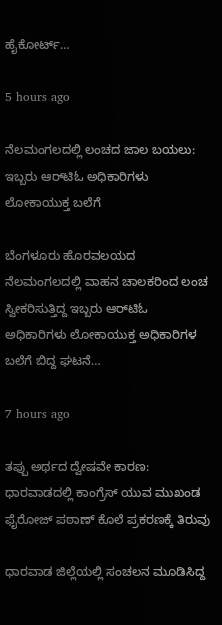ಹೈಕೋರ್ಟ್…

5 hours ago

ನೆಲಮಂಗಲದಲ್ಲಿ ಲಂಚದ ಜಾಲ ಬಯಲು: ಇಬ್ಬರು ಆರ್‌ಟಿಓ ಅಧಿಕಾರಿಗಳು ಲೋಕಾಯುಕ್ತ ಬಲೆಗೆ

ಬೆಂಗಳೂರು ಹೊರವಲಯದ ನೆಲಮಂಗಲದಲ್ಲಿ ವಾಹನ ಚಾಲಕರಿಂದ ಲಂಚ ಸ್ವೀಕರಿಸುತ್ತಿದ್ದ ಇಬ್ಬರು ಆರ್‌ಟಿಓ ಅಧಿಕಾರಿಗಳು ಲೋಕಾಯುಕ್ತ ಅಧಿಕಾರಿಗಳ ಬಲೆಗೆ ಬಿದ್ದ ಘಟನೆ…

7 hours ago

ತಪ್ಪು ಅರ್ಥದ ದ್ವೇಷವೇ ಕಾರಣ: ಧಾರವಾಡದಲ್ಲಿ ಕಾಂಗ್ರೆಸ್ ಯುವ ಮುಖಂಡ ಫೈರೋಜ್ ಪಠಾಣ್ ಕೊಲೆ ಪ್ರಕರಣಕ್ಕೆ ತಿರುವು

ಧಾರವಾಡ ಜಿಲ್ಲೆಯಲ್ಲಿ ಸಂಚಲನ ಮೂಡಿಸಿದ್ದ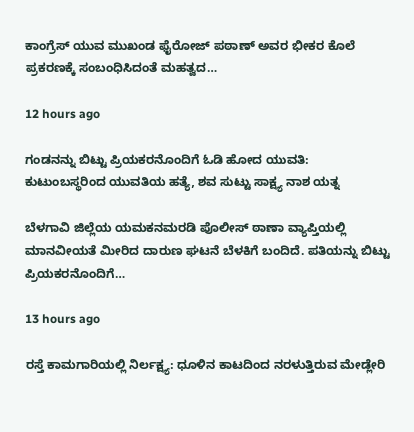ಕಾಂಗ್ರೆಸ್ ಯುವ ಮುಖಂಡ ಫೈರೋಜ್ ಪಠಾಣ್ ಅವರ ಭೀಕರ ಕೊಲೆ ಪ್ರಕರಣಕ್ಕೆ ಸಂಬಂಧಿಸಿದಂತೆ ಮಹತ್ವದ…

12 hours ago

ಗಂಡನನ್ನು ಬಿಟ್ಟು ಪ್ರಿಯಕರನೊಂದಿಗೆ ಓಡಿ ಹೋದ ಯುವತಿ: ಕುಟುಂಬಸ್ಥರಿಂದ ಯುವತಿಯ ಹತ್ಯೆ, ಶವ ಸುಟ್ಟು ಸಾಕ್ಷ್ಯ ನಾಶ ಯತ್ನ

ಬೆಳಗಾವಿ ಜಿಲ್ಲೆಯ ಯಮಕನಮರಡಿ ಪೊಲೀಸ್ ಠಾಣಾ ವ್ಯಾಪ್ತಿಯಲ್ಲಿ ಮಾನವೀಯತೆ ಮೀರಿದ ದಾರುಣ ಘಟನೆ ಬೆಳಕಿಗೆ ಬಂದಿದೆ. ಪತಿಯನ್ನು ಬಿಟ್ಟು ಪ್ರಿಯಕರನೊಂದಿಗೆ…

13 hours ago

ರಸ್ತೆ ಕಾಮಗಾರಿಯಲ್ಲಿ ನಿರ್ಲಕ್ಷ್ಯ: ಧೂಳಿನ ಕಾಟದಿಂದ ನರಳುತ್ತಿರುವ ಮೇಡ್ಲೇರಿ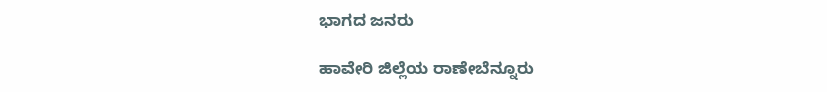ಭಾಗದ ಜನರು

ಹಾವೇರಿ ಜಿಲ್ಲೆಯ ರಾಣೇಬೆನ್ನೂರು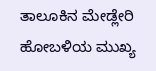ತಾಲೂಕಿನ ಮೇಡ್ಲೇರಿ ಹೋಬಳಿಯ ಮುಖ್ಯ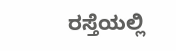ರಸ್ತೆಯಲ್ಲಿ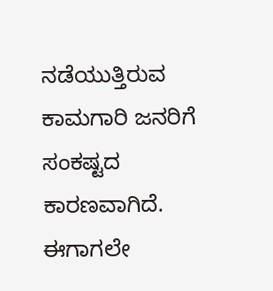ನಡೆಯುತ್ತಿರುವ ಕಾಮಗಾರಿ ಜನರಿಗೆ ಸಂಕಷ್ಟದ ಕಾರಣವಾಗಿದೆ. ಈಗಾಗಲೇ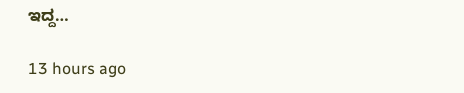ಇದ್ದ…

13 hours ago